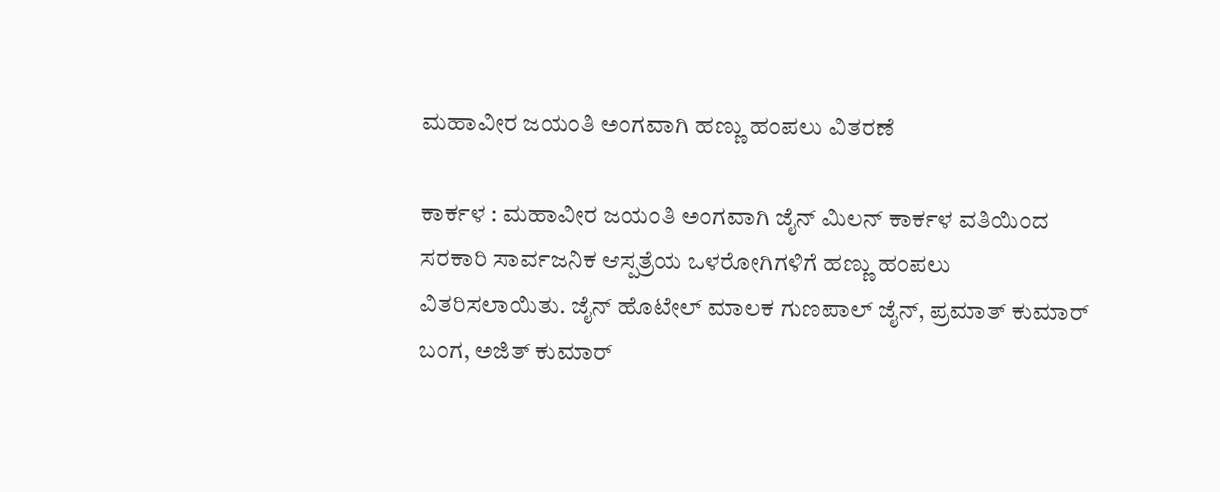ಮಹಾವೀರ ಜಯಂತಿ ಅಂಗವಾಗಿ ಹಣ್ಣು ಹಂಪಲು ವಿತರಣೆ

ಕಾರ್ಕಳ : ಮಹಾವೀರ ಜಯಂತಿ ಅಂಗವಾಗಿ ಜೈನ್ ಮಿಲನ್ ಕಾರ್ಕಳ ವತಿಯಿಂದ ಸರಕಾರಿ ಸಾರ್ವಜನಿಕ ಆಸ್ಪತ್ರೆಯ ಒಳರೋಗಿಗಳಿಗೆ ಹಣ್ಣು ಹಂಪಲು ವಿತರಿಸಲಾಯಿತು. ಜೈನ್‌ ಹೊಟೇಲ್‌ ಮಾಲಕ ಗುಣಪಾಲ್‌ ಜೈನ್‌, ಪ್ರಮಾತ್‌ ಕುಮಾರ್‌ ಬಂಗ, ಅಜಿತ್‌ ಕುಮಾರ್‌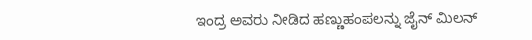ಇಂದ್ರ ಅವರು ನೀಡಿದ ಹಣ್ಣುಹಂಪಲನ್ನು ಜೈನ್‌ ಮಿಲನ್‌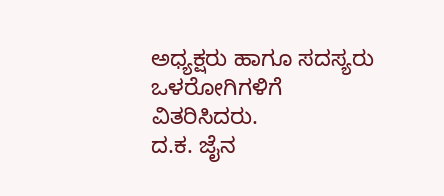ಅಧ್ಯಕ್ಷರು ಹಾಗೂ ಸದಸ್ಯರು ಒಳರೋಗಿಗಳಿಗೆ ವಿತರಿಸಿದರು.
ದ.ಕ. ಜೈನ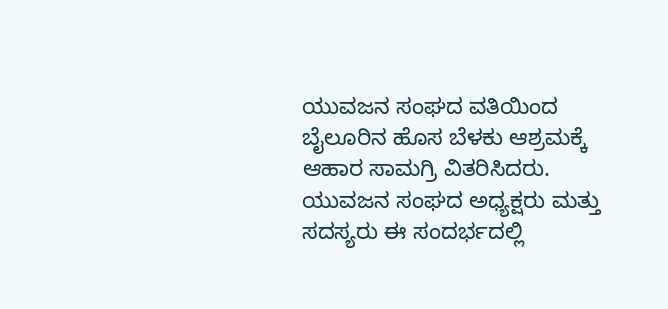ಯುವಜನ ಸಂಘದ ವತಿಯಿಂದ ಬೈಲೂರಿನ ಹೊಸ ಬೆಳಕು ಆಶ್ರಮಕ್ಕೆ ಆಹಾರ ಸಾಮಗ್ರಿ ವಿತರಿಸಿದರು. ಯುವಜನ ಸಂಘದ ಅಧ್ಯಕ್ಷರು ಮತ್ತು ಸದಸ್ಯರು ಈ ಸಂದರ್ಭದಲ್ಲಿ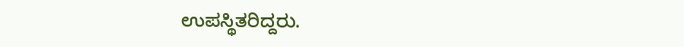ಉಪಸ್ಥಿತರಿದ್ದರು.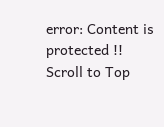error: Content is protected !!
Scroll to Top